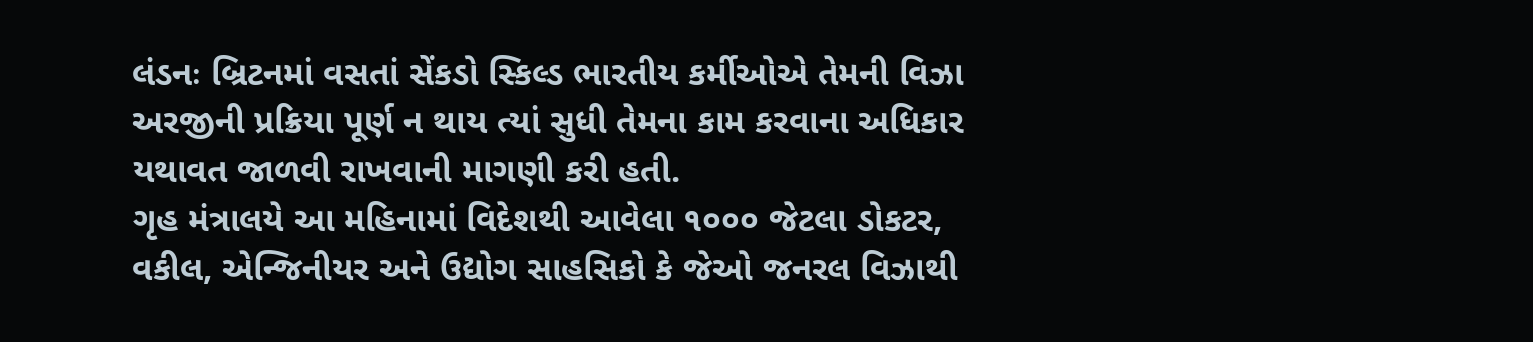લંડનઃ બ્રિટનમાં વસતાં સેંકડો સ્કિલ્ડ ભારતીય કર્મીઓએ તેમની વિઝા અરજીની પ્રક્રિયા પૂર્ણ ન થાય ત્યાં સુધી તેમના કામ કરવાના અધિકાર યથાવત જાળવી રાખવાની માગણી કરી હતી.
ગૃહ મંત્રાલયે આ મહિનામાં વિદેશથી આવેલા ૧૦૦૦ જેટલા ડોકટર, વકીલ, એન્જિનીયર અને ઉદ્યોગ સાહસિકો કે જેઓ જનરલ વિઝાથી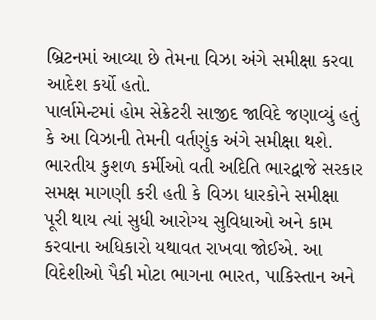બ્રિટનમાં આવ્યા છે તેમના વિઝા અંગે સમીક્ષા કરવા આદેશ કર્યો હતો.
પાર્લામેન્ટમાં હોમ સેક્રેટરી સાજીદ જાવિદે જણાવ્યું હતું કે આ વિઝાની તેમની વર્તણુંક અંગે સમીક્ષા થશે. ભારતીય કુશળ કર્મીઓ વતી અદિતિ ભારદ્વાજે સરકાર સમક્ષ માગણી કરી હતી કે વિઝા ધારકોને સમીક્ષા પૂરી થાય ત્યાં સુધી આરોગ્ય સુવિધાઓ અને કામ કરવાના અધિકારો યથાવત રાખવા જોઈએ. આ વિદેશીઓ પૈકી મોટા ભાગના ભારત, પાકિસ્તાન અને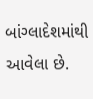બાંગ્લાદેશમાંથી આવેલા છે.